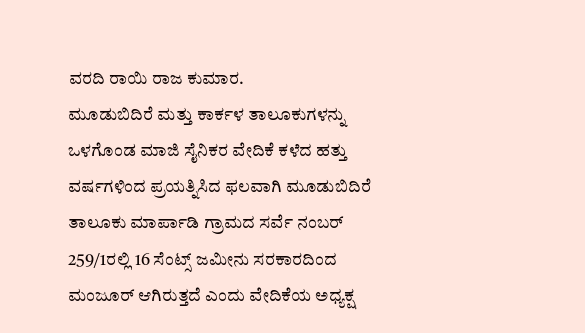ವರದಿ ರಾಯಿ ರಾಜ ಕುಮಾರ.
ಮೂಡುಬಿದಿರೆ ಮತ್ತು ಕಾರ್ಕಳ ತಾಲೂಕುಗಳನ್ನು ಒಳಗೊಂಡ ಮಾಜಿ ಸೈನಿಕರ ವೇದಿಕೆ ಕಳೆದ ಹತ್ತು ವರ್ಷಗಳಿಂದ ಪ್ರಯತ್ನಿಸಿದ ಫಲವಾಗಿ ಮೂಡುಬಿದಿರೆ ತಾಲೂಕು ಮಾರ್ಪಾಡಿ ಗ್ರಾಮದ ಸರ್ವೆ ನಂಬರ್ 259/1ರಲ್ಲಿ 16 ಸೆಂಟ್ಸ್ ಜಮೀನು ಸರಕಾರದಿಂದ ಮಂಜೂರ್ ಆಗಿರುತ್ತದೆ ಎಂದು ವೇದಿಕೆಯ ಅಧ್ಯಕ್ಷ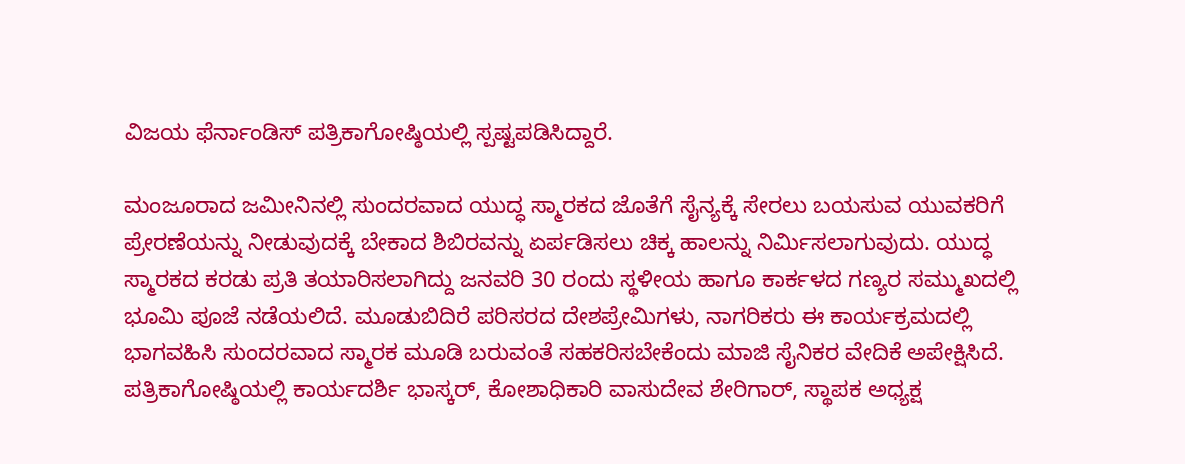ವಿಜಯ ಫೆರ್ನಾಂಡಿಸ್ ಪತ್ರಿಕಾಗೋಷ್ಠಿಯಲ್ಲಿ ಸ್ಪಷ್ಟಪಡಿಸಿದ್ದಾರೆ.

ಮಂಜೂರಾದ ಜಮೀನಿನಲ್ಲಿ ಸುಂದರವಾದ ಯುದ್ಧ ಸ್ಮಾರಕದ ಜೊತೆಗೆ ಸೈನ್ಯಕ್ಕೆ ಸೇರಲು ಬಯಸುವ ಯುವಕರಿಗೆ ಪ್ರೇರಣೆಯನ್ನು ನೀಡುವುದಕ್ಕೆ ಬೇಕಾದ ಶಿಬಿರವನ್ನು ಏರ್ಪಡಿಸಲು ಚಿಕ್ಕ ಹಾಲನ್ನು ನಿರ್ಮಿಸಲಾಗುವುದು. ಯುದ್ಧ ಸ್ಮಾರಕದ ಕರಡು ಪ್ರತಿ ತಯಾರಿಸಲಾಗಿದ್ದು ಜನವರಿ 30 ರಂದು ಸ್ಥಳೀಯ ಹಾಗೂ ಕಾರ್ಕಳದ ಗಣ್ಯರ ಸಮ್ಮುಖದಲ್ಲಿ ಭೂಮಿ ಪೂಜೆ ನಡೆಯಲಿದೆ. ಮೂಡುಬಿದಿರೆ ಪರಿಸರದ ದೇಶಪ್ರೇಮಿಗಳು, ನಾಗರಿಕರು ಈ ಕಾರ್ಯಕ್ರಮದಲ್ಲಿ ಭಾಗವಹಿಸಿ ಸುಂದರವಾದ ಸ್ಮಾರಕ ಮೂಡಿ ಬರುವಂತೆ ಸಹಕರಿಸಬೇಕೆಂದು ಮಾಜಿ ಸೈನಿಕರ ವೇದಿಕೆ ಅಪೇಕ್ಷಿಸಿದೆ. ಪತ್ರಿಕಾಗೋಷ್ಠಿಯಲ್ಲಿ ಕಾರ್ಯದರ್ಶಿ ಭಾಸ್ಕರ್, ಕೋಶಾಧಿಕಾರಿ ವಾಸುದೇವ ಶೇರಿಗಾರ್, ಸ್ಥಾಪಕ ಅಧ್ಯಕ್ಷ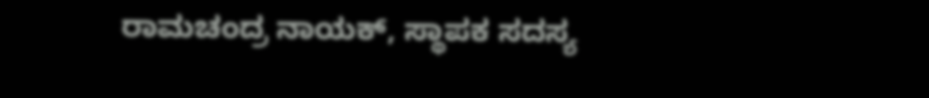ರಾಮಚಂದ್ರ ನಾಯಕ್, ಸ್ಥಾಪಕ ಸದಸ್ಯ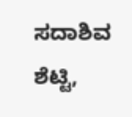ಸದಾಶಿವ ಶೆಟ್ಟಿ,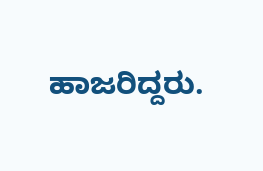ಹಾಜರಿದ್ದರು.